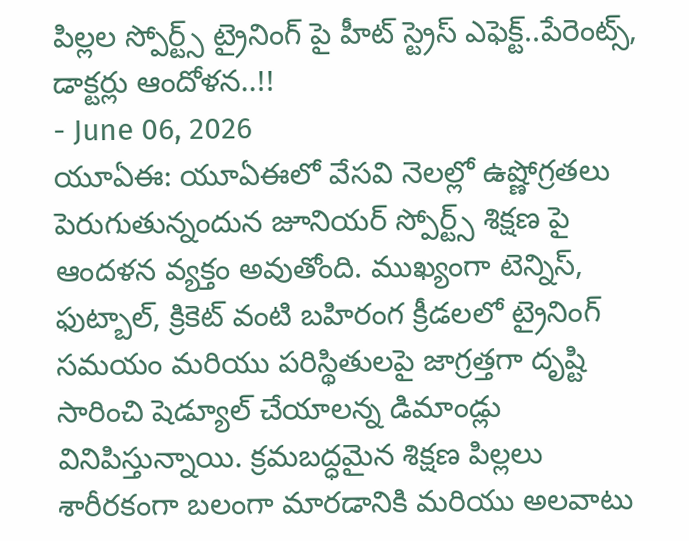పిల్లల స్పోర్ట్స్ ట్రైనింగ్ పై హీట్ స్ట్రెస్ ఎఫెక్ట్..పేరెంట్స్, డాక్టర్లు ఆందోళన..!!
- June 06, 2026
యూఏఈ: యూఏఈలో వేసవి నెలల్లో ఉష్ణోగ్రతలు పెరుగుతున్నందున జూనియర్ స్పోర్ట్స్ శిక్షణ పై ఆందళన వ్యక్తం అవుతోంది. ముఖ్యంగా టెన్నిస్, ఫుట్బాల్, క్రికెట్ వంటి బహిరంగ క్రీడలలో ట్రైనింగ్ సమయం మరియు పరిస్థితులపై జాగ్రత్తగా దృష్టి సారించి షెడ్యూల్ చేయాలన్న డిమాండ్లు వినిపిస్తున్నాయి. క్రమబద్ధమైన శిక్షణ పిల్లలు శారీరకంగా బలంగా మారడానికి మరియు అలవాటు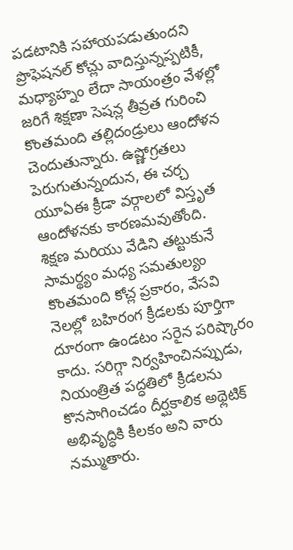పడటానికి సహాయపడుతుందని ప్రొఫెషనల్ కోచ్లు వాదిస్తున్నప్పటికీ, మధ్యాహ్నం లేదా సాయంత్రం వేళల్లో జరిగే శిక్షణా సెషన్ల తీవ్రత గురించి కొంతమంది తల్లిదండ్రులు ఆందోళన చెందుతున్నారు. ఉష్ణోగ్రతలు పెరుగుతున్నందున, ఈ చర్చ యూఏఈ క్రీడా వర్గాలలో విస్తృత ఆందోళనకు కారణమవుతోంది.
శిక్షణ మరియు వేడిని తట్టుకునే సామర్థ్యం మధ్య సమతుల్యం
కొంతమంది కోచ్ల ప్రకారం, వేసవి నెలల్లో బహిరంగ క్రీడలకు పూర్తిగా దూరంగా ఉండటం సరైన పరిష్కారం కాదు. సరిగ్గా నిర్వహించినప్పుడు, నియంత్రిత పద్ధతిలో క్రీడలను కొనసాగించడం దీర్ఘకాలిక అథ్లెటిక్ అభివృద్ధికి కీలకం అని వారు నమ్ముతారు.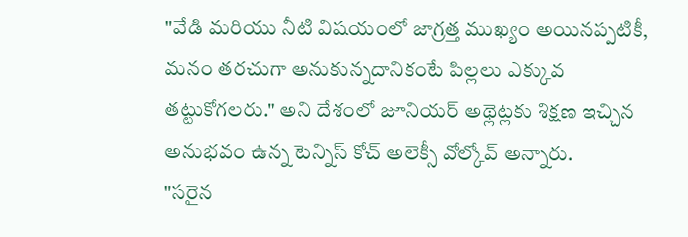"వేడి మరియు నీటి విషయంలో జాగ్రత్త ముఖ్యం అయినప్పటికీ, మనం తరచుగా అనుకున్నదానికంటే పిల్లలు ఎక్కువ తట్టుకోగలరు." అని దేశంలో జూనియర్ అథ్లెట్లకు శిక్షణ ఇచ్చిన అనుభవం ఉన్న టెన్నిస్ కోచ్ అలెక్సీ వోల్కోవ్ అన్నారు.
"సరైన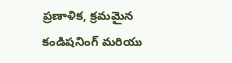ప్రణాళిక, క్రమమైన కండిషనింగ్ మరియు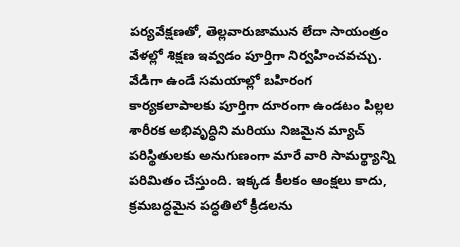పర్యవేక్షణతో, తెల్లవారుజామున లేదా సాయంత్రం వేళల్లో శిక్షణ ఇవ్వడం పూర్తిగా నిర్వహించవచ్చు. వేడిగా ఉండే సమయాల్లో బహిరంగ కార్యకలాపాలకు పూర్తిగా దూరంగా ఉండటం పిల్లల శారీరక అభివృద్ధిని మరియు నిజమైన మ్యాచ్ పరిస్థితులకు అనుగుణంగా మారే వారి సామర్థ్యాన్ని పరిమితం చేస్తుంది. ఇక్కడ కీలకం ఆంక్షలు కాదు, క్రమబద్ధమైన పద్ధతిలో క్రీడలను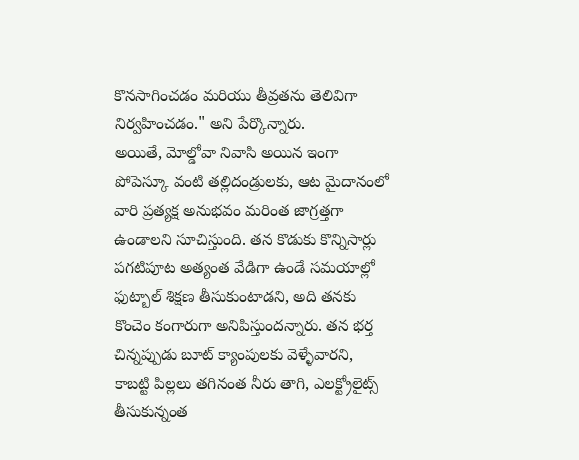కొనసాగించడం మరియు తీవ్రతను తెలివిగా నిర్వహించడం." అని పేర్కొన్నారు.
అయితే, మోల్డోవా నివాసి అయిన ఇంగా పోపెస్కూ వంటి తల్లిదండ్రులకు, ఆట మైదానంలో వారి ప్రత్యక్ష అనుభవం మరింత జాగ్రత్తగా ఉండాలని సూచిస్తుంది. తన కొడుకు కొన్నిసార్లు పగటిపూట అత్యంత వేడిగా ఉండే సమయాల్లో ఫుట్బాల్ శిక్షణ తీసుకుంటాడని, అది తనకు కొంచెం కంగారుగా అనిపిస్తుందన్నారు. తన భర్త చిన్నప్పుడు బూట్ క్యాంపులకు వెళ్ళేవారని, కాబట్టి పిల్లలు తగినంత నీరు తాగి, ఎలక్ట్రోలైట్స్ తీసుకున్నంత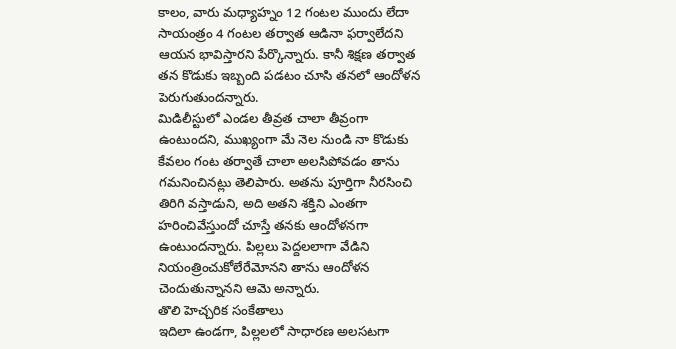కాలం, వారు మధ్యాహ్నం 12 గంటల ముందు లేదా సాయంత్రం 4 గంటల తర్వాత ఆడినా ఫర్వాలేదని ఆయన భావిస్తారని పేర్కొన్నారు. కానీ శిక్షణ తర్వాత తన కొడుకు ఇబ్బంది పడటం చూసి తనలో ఆందోళన పెరుగుతుందన్నారు.
మిడిలీస్టులో ఎండల తీవ్రత చాలా తీవ్రంగా ఉంటుందని, ముఖ్యంగా మే నెల నుండి నా కొడుకు కేవలం గంట తర్వాతే చాలా అలసిపోవడం తాను గమనించినట్లు తెలిపారు. అతను పూర్తిగా నీరసించి తిరిగి వస్తాడుని, అది అతని శక్తిని ఎంతగా హరించివేస్తుందో చూస్తే తనకు ఆందోళనగా ఉంటుందన్నారు. పిల్లలు పెద్దలలాగా వేడిని నియంత్రించుకోలేరేమోనని తాను ఆందోళన చెందుతున్నానని ఆమె అన్నారు.
తొలి హెచ్చరిక సంకేతాలు
ఇదిలా ఉండగా, పిల్లలలో సాధారణ అలసటగా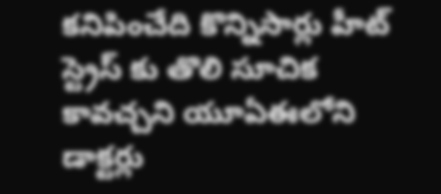కనిపించేది కొన్నిసార్లు హీట్ స్ట్రెస్ కు తొలి సూచిక కావచ్చని యూఏఈలోని డాక్టర్లు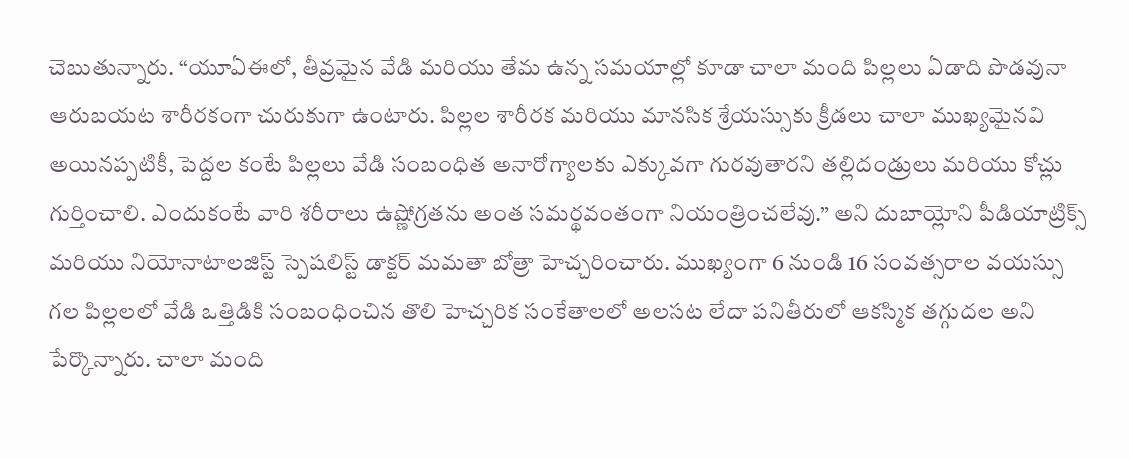చెబుతున్నారు. “యూఏఈలో, తీవ్రమైన వేడి మరియు తేమ ఉన్న సమయాల్లో కూడా చాలా మంది పిల్లలు ఏడాది పొడవునా ఆరుబయట శారీరకంగా చురుకుగా ఉంటారు. పిల్లల శారీరక మరియు మానసిక శ్రేయస్సుకు క్రీడలు చాలా ముఖ్యమైనవి అయినప్పటికీ, పెద్దల కంటే పిల్లలు వేడి సంబంధిత అనారోగ్యాలకు ఎక్కువగా గురవుతారని తల్లిదండ్రులు మరియు కోచ్లు గుర్తించాలి. ఎందుకంటే వారి శరీరాలు ఉష్ణోగ్రతను అంత సమర్థవంతంగా నియంత్రించలేవు.” అని దుబాయ్లోని పీడియాట్రిక్స్ మరియు నియోనాటాలజిస్ట్ స్పెషలిస్ట్ డాక్టర్ మమతా బోత్రా హెచ్చరించారు. ముఖ్యంగా 6 నుండి 16 సంవత్సరాల వయస్సు గల పిల్లలలో వేడి ఒత్తిడికి సంబంధించిన తొలి హెచ్చరిక సంకేతాలలో అలసట లేదా పనితీరులో ఆకస్మిక తగ్గుదల అని పేర్కొన్నారు. చాలా మంది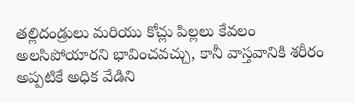తల్లిదండ్రులు మరియు కోచ్లు పిల్లలు కేవలం అలసిపోయారని భావించవచ్చు, కానీ వాస్తవానికి శరీరం అప్పటికే అధిక వేడిని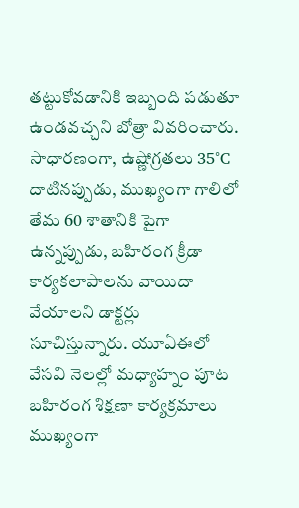తట్టుకోవడానికి ఇబ్బంది పడుతూ ఉండవచ్చని బోత్రా వివరించారు.
సాధారణంగా, ఉష్ణోగ్రతలు 35°C దాటినప్పుడు, ముఖ్యంగా గాలిలో తేమ 60 శాతానికి పైగా ఉన్నప్పుడు, బహిరంగ క్రీడా కార్యకలాపాలను వాయిదా వేయాలని డాక్టర్లు సూచిస్తున్నారు. యూఏఈలో వేసవి నెలల్లో మధ్యాహ్నం పూట బహిరంగ శిక్షణా కార్యక్రమాలు ముఖ్యంగా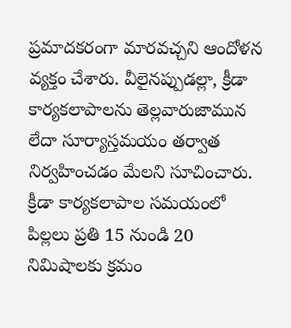ప్రమాదకరంగా మారవచ్చని ఆందోళన వ్యక్తం చేశారు. వీలైనప్పుడల్లా, క్రీడా కార్యకలాపాలను తెల్లవారుజామున లేదా సూర్యాస్తమయం తర్వాత నిర్వహించడం మేలని సూచించారు. క్రీడా కార్యకలాపాల సమయంలో పిల్లలు ప్రతి 15 నుండి 20 నిమిషాలకు క్రమం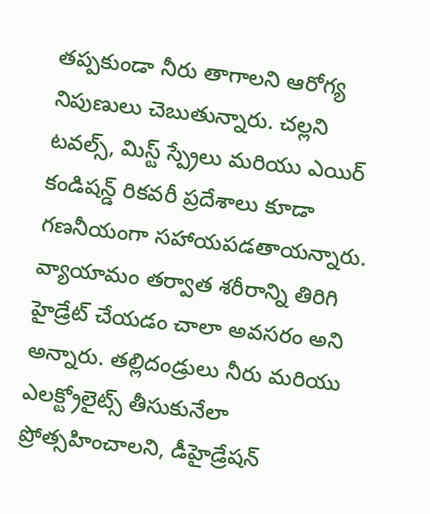తప్పకుండా నీరు తాగాలని ఆరోగ్య నిపుణులు చెబుతున్నారు. చల్లని టవల్స్, మిస్ట్ స్ప్రేలు మరియు ఎయిర్ కండిషన్డ్ రికవరీ ప్రదేశాలు కూడా గణనీయంగా సహాయపడతాయన్నారు. వ్యాయామం తర్వాత శరీరాన్ని తిరిగి హైడ్రేట్ చేయడం చాలా అవసరం అని అన్నారు. తల్లిదండ్రులు నీరు మరియు ఎలక్ట్రోలైట్స్ తీసుకునేలా ప్రోత్సహించాలని, డీహైడ్రేషన్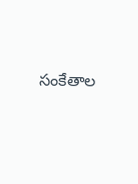సంకేతాల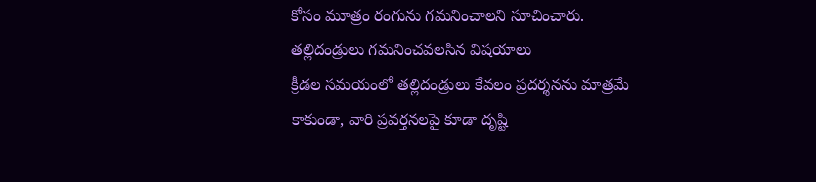కోసం మూత్రం రంగును గమనించాలని సూచించారు.
తల్లిదండ్రులు గమనించవలసిన విషయాలు
క్రీడల సమయంలో తల్లిదండ్రులు కేవలం ప్రదర్శనను మాత్రమే కాకుండా, వారి ప్రవర్తనలపై కూడా దృష్టి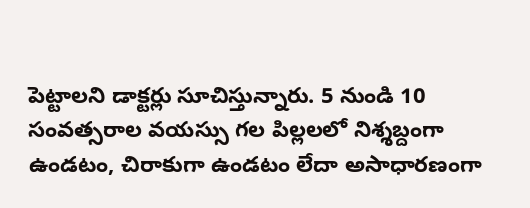పెట్టాలని డాక్టర్లు సూచిస్తున్నారు. 5 నుండి 10 సంవత్సరాల వయస్సు గల పిల్లలలో నిశ్శబ్దంగా ఉండటం, చిరాకుగా ఉండటం లేదా అసాధారణంగా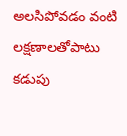అలసిపోవడం వంటి లక్షణాలతోపాటు కడుపు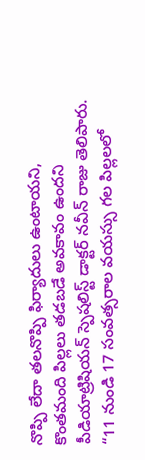నొప్పి లేదా తలనొప్పి ఫిర్యాదులు ఉంటాయని, కొంతమంది పిల్లలు తడబడే అవకావం ఉందని పీడియాట్రిషియన్ స్పెషలిస్ట్ డాక్టర్ నవీన్ రాజు తెలిపారు. “11 నుండి 17 సంవత్సరాల వయస్సు గల పిల్లలలో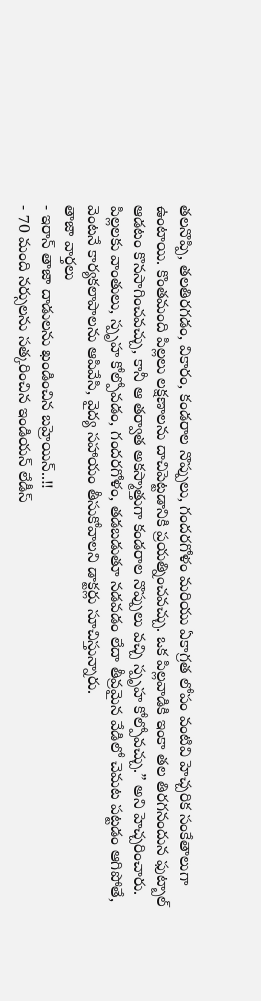తలనొప్పి, తలతిరగడం, వికారం, కండరాల నొప్పులు, గందరగోళం మరియు ఏకాగ్రత లోపం వంటివి హెచ్చరిక సంకేతాలుగా ఉంటాయి. కొంతమంది పిల్లలు లక్షణాలను దాచిపెట్టడానికి ప్రయత్నించవచ్చు. ఒక పిల్లవాడికి ఇంకా తల తిరగనందున ఫుట్బాల్ ఆడటం కొనసాగించవచ్చు, కానీ ఆ తర్వాత అకస్మాత్తుగా కండరాల నొప్పులు వచ్చి స్పృహ కోల్పోవచ్చు.” అని హెచ్చరించారు. పిల్లలకు వాంతులు, స్పృహ కోల్పోవడం, గందరగోళం, తడబడుతూ నడవడం లేదా తీవ్రమైన వేడిలో చెమట పట్టడం ఆగిపోతే, వెంటనే కార్యకలాపాలను ఆపివేసి, వైద్య సహాయం తీసుకోవాలని డాక్టర్లు సూచిస్తున్నారు.
తాజా వార్తలు
- ఇరాన్ తాజా దాడులను ఖండించిన బహ్రెయిన్..!!
- 70 మంది నర్సులను సత్కరించిన ఇండియన్ లేడీస్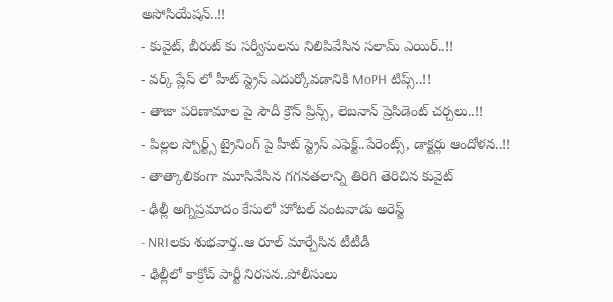అసోసియేషన్..!!
- కువైట్, బీరుట్ కు సర్వీసులను నిలిపివేసిన సలామ్ ఎయిర్..!!
- వర్క్ ప్లేస్ లో హీట్ స్ట్రెస్ ఎదుర్కోవడానికి MoPH టిప్స్..!!
- తాజా పరిణామాల పై సౌదీ క్రౌన్ ప్రిన్స్, లెబనాన్ ప్రెసిడెంట్ చర్చలు..!!
- పిల్లల స్పోర్ట్స్ ట్రైనింగ్ పై హీట్ స్ట్రెస్ ఎఫెక్ట్..పేరెంట్స్, డాక్టర్లు ఆందోళన..!!
- తాత్కాలికంగా మూసివేసిన గగనతలాన్ని తిరిగి తెరిచిన కువైట్
- ఢిల్లీ అగ్నిప్రమాదం కేసులో హోటల్ వంటవాడు అరెస్ట్
- NRIలకు శుభవార్త..ఆ రూల్ మార్చేసిన టీటీడీ
- ఢిల్లీలో కాక్రోచ్ పార్టీ నిరసన..పోలీసులు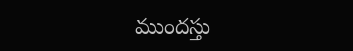ముందస్తు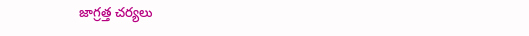జాగ్రత్త చర్యలు